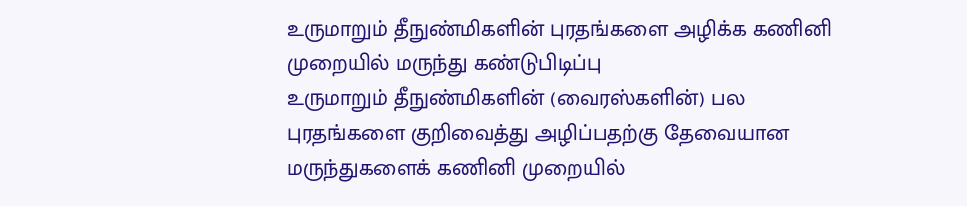உருமாறும் தீநுண்மிகளின் புரதங்களை அழிக்க கணினி முறையில் மருந்து கண்டுபிடிப்பு
உருமாறும் தீநுண்மிகளின் (வைரஸ்களின்) பல புரதங்களை குறிவைத்து அழிப்பதற்கு தேவையான மருந்துகளைக் கணினி முறையில்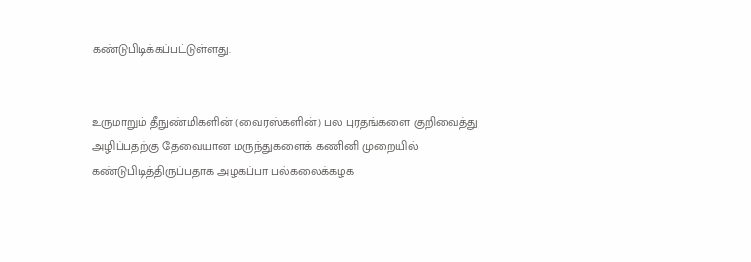கண்டுபிடிக்கப்பட்டுள்ளது.


உருமாறும் தீநுண்மிகளின் (வைரஸ்களின்) பல புரதங்களை குறிவைத்து அழிப்பதற்கு தேவையான மருந்துகளைக் கணினி முறையில் கண்டுபிடித்திருப்பதாக அழகப்பா பல்கலைக்கழக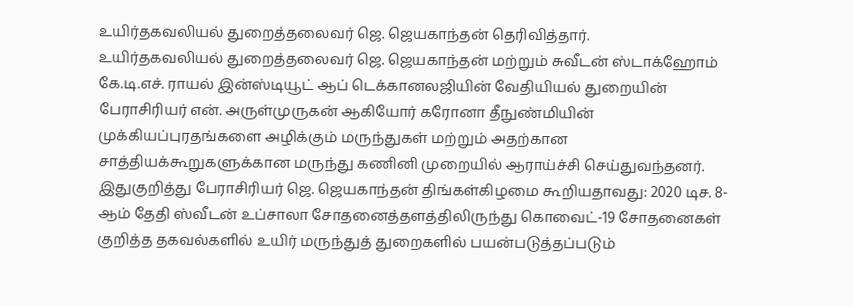உயிர்தகவலியல் துறைத்தலைவர் ஜெ. ஜெயகாந்தன் தெரிவித்தார்.
உயிர்தகவலியல் துறைத்தலைவர் ஜெ. ஜெயகாந்தன் மற்றும் சுவீடன் ஸ்டாக்ஹோம் கே.டி.எச். ராயல் இன்ஸ்டியூட் ஆப் டெக்கானலஜியின் வேதியியல் துறையின் பேராசிரியர் என். அருள்முருகன் ஆகியோர் கரோனா தீநுண்மியின் முக்கியப்புரதங்களை அழிக்கும் மருந்துகள் மற்றும் அதற்கான சாத்தியக்கூறுகளுக்கான மருந்து கணினி முறையில் ஆராய்ச்சி செய்துவந்தனர்.
இதுகுறித்து பேராசிரியர் ஜெ. ஜெயகாந்தன் திங்கள்கிழமை கூறியதாவது: 2020 டிச. 8- ஆம் தேதி ஸ்வீடன் உப்சாலா சோதனைத்தளத்திலிருந்து கொவைட்-19 சோதனைகள் குறித்த தகவல்களில் உயிர் மருந்துத் துறைகளில் பயன்படுத்தப்படும்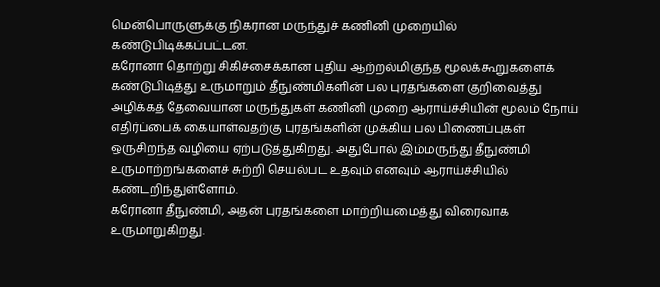மென்பொருளுக்கு நிகரான மருந்துச் கணினி முறையில் கண்டுபிடிக்கப்பட்டன.
கரோனா தொற்று சிகிச்சைக்கான புதிய ஆற்றல்மிகுந்த மூலக்கூறுகளைக் கண்டுபிடித்து உருமாறும் தீநுண்மிகளின் பல புரதங்களை குறிவைத்து அழிக்கத் தேவையான மருந்துகள் கணினி முறை ஆராய்ச்சியின் மூலம் நோய் எதிர்ப்பைக் கையாள்வதற்கு புரதங்களின் முக்கிய பல பிணைப்புகள் ஒருசிறந்த வழியை ஏற்படுத்துகிறது. அதுபோல் இம்மருந்து தீநுண்மி உருமாற்றங்களைச் சுற்றி செயல்பட உதவும் எனவும் ஆராய்ச்சியில் கண்டறிந்துள்ளோம்.
கரோனா தீநுண்மி, அதன் புரதங்களை மாற்றியமைத்து விரைவாக உருமாறுகிறது.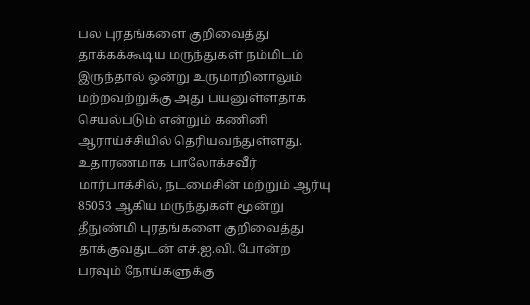பல புரதங்களை குறிவைத்து தாக்கக்கூடிய மருந்துகள் நம்மிடம் இருந்தால் ஒன்று உருமாறினாலும் மற்றவற்றுக்கு அது பயனுள்ளதாக செயல்படும் என்றும் கணினி ஆராய்ச்சியில் தெரியவந்துள்ளது.
உதாரணமாக பாலோக்சவீர் மார்பாக்சில், நடமைசின் மற்றும் ஆர்யு 85053 ஆகிய மருந்துகள் மூன்று தீநுண்மி புரதங்களை குறிவைத்து தாக்குவதுடன் எச்.ஐ.வி. போன்ற பரவும் நோய்களுக்கு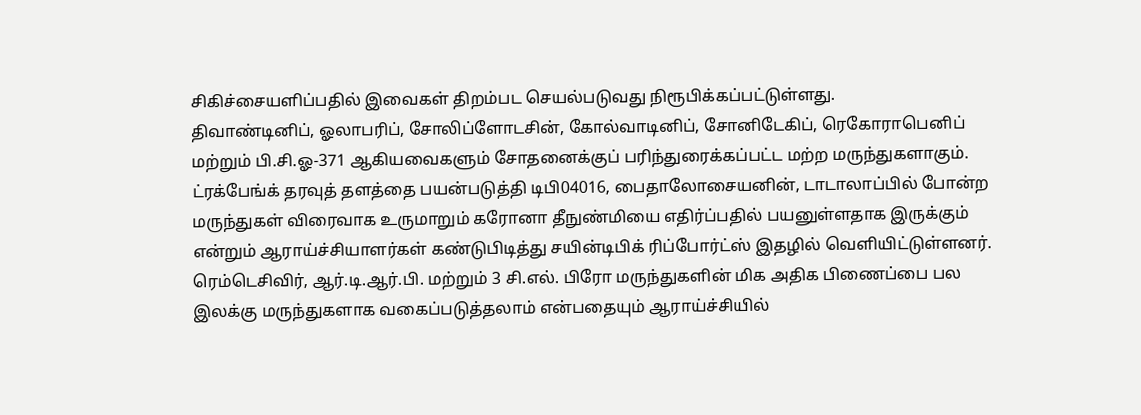சிகிச்சையளிப்பதில் இவைகள் திறம்பட செயல்படுவது நிரூபிக்கப்பட்டுள்ளது.
திவாண்டினிப், ஓலாபரிப், சோலிப்ளோடசின், கோல்வாடினிப், சோனிடேகிப், ரெகோராபெனிப் மற்றும் பி.சி.ஓ-371 ஆகியவைகளும் சோதனைக்குப் பரிந்துரைக்கப்பட்ட மற்ற மருந்துகளாகும். ட்ரக்பேங்க் தரவுத் தளத்தை பயன்படுத்தி டிபி04016, பைதாலோசையனின், டாடாலாப்பில் போன்ற மருந்துகள் விரைவாக உருமாறும் கரோனா தீநுண்மியை எதிர்ப்பதில் பயனுள்ளதாக இருக்கும் என்றும் ஆராய்ச்சியாளர்கள் கண்டுபிடித்து சயின்டிபிக் ரிப்போர்ட்ஸ் இதழில் வெளியிட்டுள்ளனர். ரெம்டெசிவிர், ஆர்.டி.ஆர்.பி. மற்றும் 3 சி.எல். பிரோ மருந்துகளின் மிக அதிக பிணைப்பை பல இலக்கு மருந்துகளாக வகைப்படுத்தலாம் என்பதையும் ஆராய்ச்சியில்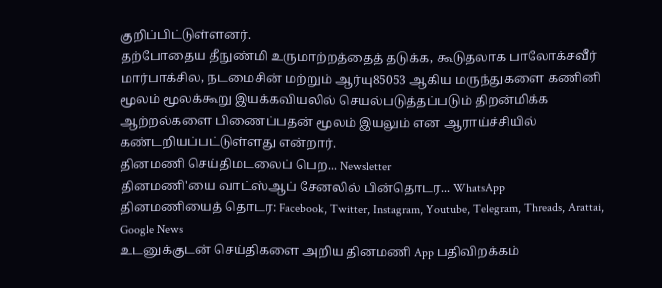குறிப்பிட்டுள்ளனர்.
தற்போதைய தீநுண்மி உருமாற்றத்தைத் தடுக்க, கூடுதலாக பாலோக்சவீர் மார்பாக்சில, நடமைசின் மற்றும் ஆர்யு85053 ஆகிய மருந்துகளை கணினி மூலம் மூலக்கூறு இயக்கவியலில் செயல்படுத்தப்படும் திறன்மிக்க ஆற்றல்களை பிணைப்பதன் மூலம் இயலும் என ஆராய்ச்சியில் கண்டறியப்பட்டுள்ளது என்றார்.
தினமணி செய்திமடலைப் பெற... Newsletter
தினமணி'யை வாட்ஸ்ஆப் சேனலில் பின்தொடர... WhatsApp
தினமணியைத் தொடர: Facebook, Twitter, Instagram, Youtube, Telegram, Threads, Arattai, Google News
உடனுக்குடன் செய்திகளை அறிய தினமணி App பதிவிறக்கம்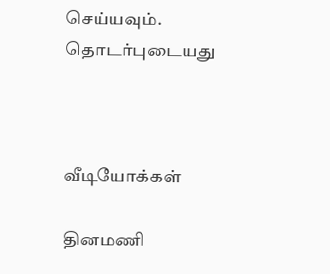செய்யவும்.
தொடர்புடையது



வீடியோக்கள்

தினமணி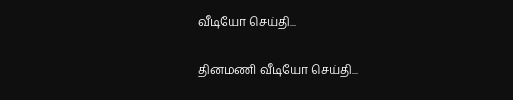வீடியோ செய்தி...

தினமணி வீடியோ செய்தி...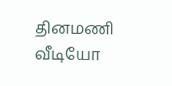தினமணி வீடியோ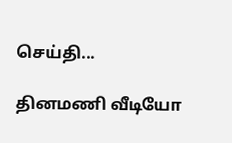செய்தி...

தினமணி வீடியோ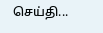செய்தி...